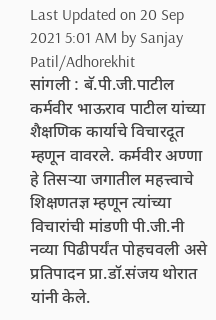Last Updated on 20 Sep 2021 5:01 AM by Sanjay Patil/Adhorekhit
सांगली : बॅ.पी.जी.पाटील कर्मवीर भाऊराव पाटील यांच्या शैक्षणिक कार्याचे विचारदूत म्हणून वावरले. कर्मवीर अण्णा हे तिसऱ्या जगातील महत्त्वाचे शिक्षणतज्ञ म्हणून त्यांच्या विचारांची मांडणी पी.जी.नी नव्या पिढीपर्यंत पोहचवली असे प्रतिपादन प्रा.डॉ.संजय थोरात यांनी केले.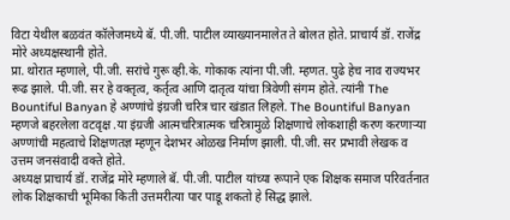विटा येथील बळवंत कॉलेजमध्ये बॅ. पी.जी. पाटील व्याख्यानमालेत ते बोलत होते. प्राचार्य डॉ. राजेंद्र मोरे अध्यक्षस्थानी होते.
प्रा. थोरात म्हणाले, पी.जी. सरांचे गुरू व्ही.के. गोकाक त्यांना पी.जी. म्हणत. पुढे हेच नाव राज्यभर रूढ झाले. पी.जी. सर हे वक्तृत्व, कर्तृत्व आणि दातृत्व यांचा त्रिवेणी संगम होते. त्यांनी The Bountiful Banyan हे अण्णांचे इंग्रजी चरित्र चार खंडात लिहले. The Bountiful Banyan म्हणजे बहरलेला वटवृक्ष .या इंग्रजी आत्मचरित्रात्मक चरित्रामुळे शिक्षणाचे लोकशाही करण करणाऱ्या अण्णांची महत्वाचे शिक्षणतज्ञ म्हणून देशभर ओळख निर्माण झाली. पी.जी. सर प्रभावी लेखक व उत्तम जनसंवादी वक्ते होते.
अध्यक्ष प्राचार्य डॉ. राजेंद्र मोरे म्हणाले बॅ. पी.जी. पाटील यांच्या रूपाने एक शिक्षक समाज परिवर्तनात लोक शिक्षकाची भूमिका किती उत्तमरीत्या पार पाडू शकतो हे सिद्ध झाले.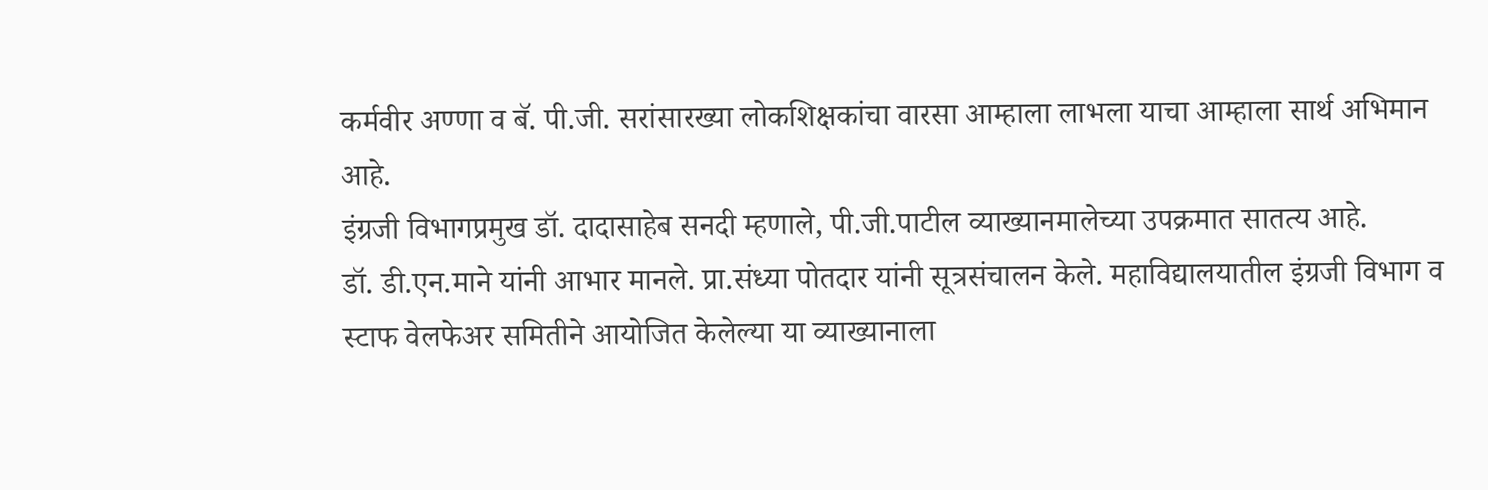कर्मवीर अण्णा व बॅ. पी.जी. सरांसारख्या लोकशिक्षकांचा वारसा आम्हाला लाभला याचा आम्हाला सार्थ अभिमान आहे.
इंग्रजी विभागप्रमुख डॉ. दादासाहेब सनदी म्हणाले, पी.जी.पाटील व्याख्यानमालेच्या उपक्रमात सातत्य आहे.
डॉ. डी.एन.माने यांनी आभार मानले. प्रा.संध्या पोतदार यांनी सूत्रसंचालन केले. महाविद्यालयातील इंग्रजी विभाग व स्टाफ वेलफेअर समितीने आयोजित केलेल्या या व्याख्यानाला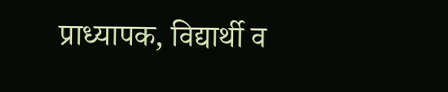प्राध्यापक, विद्यार्थी व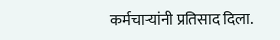कर्मचाऱ्यांनी प्रतिसाद दिला.